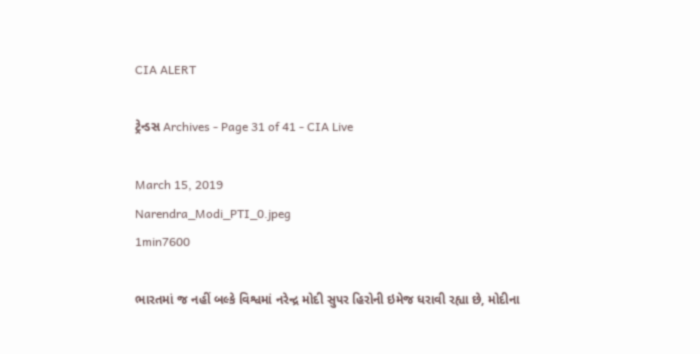CIA ALERT

ટ્રેન્ડસ Archives - Page 31 of 41 - CIA Live

March 15, 2019
Narendra_Modi_PTI_0.jpeg
1min7600

ભારતમાં જ નહીં બલ્કે વિશ્વમાં નરેન્દ્ર મોદી સુપર હિરોની ઇમેજ ધરાવી રહ્યા છે, મોદીના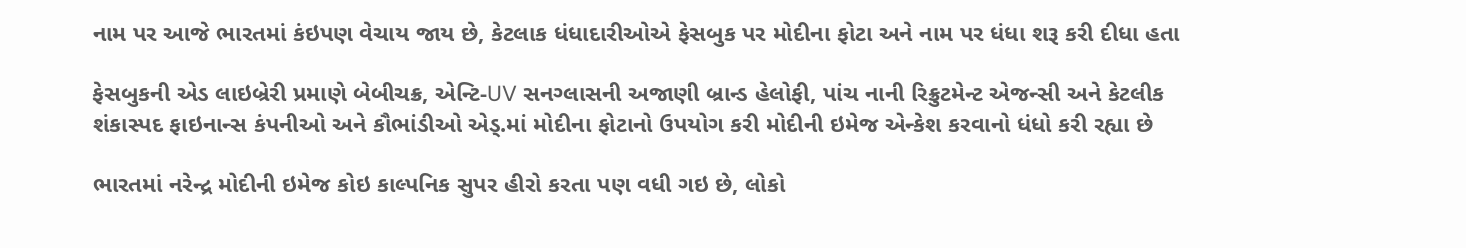નામ પર આજે ભારતમાં કંઇપણ વેચાય જાય છે, કેટલાક ધંધાદારીઓએ ફેસબુક પર મોદીના ફોટા અને નામ પર ધંધા શરૂ કરી દીધા હતા

ફેસબુકની એડ લાઇબ્રેરી પ્રમાણે બેબીચક્ર, એન્ટિ-UV સનગ્લાસની અજાણી બ્રાન્ડ હેલોફી, પાંચ નાની રિક્રુટમેન્ટ એજન્સી અને કેટલીક શંકાસ્પદ ફાઇનાન્સ કંપનીઓ અને કૌભાંડીઓ એડ્.માં મોદીના ફોટાનો ઉપયોગ કરી મોદીની ઇમેજ એન્કેશ કરવાનો ધંધો કરી રહ્યા છે

ભારતમાં નરેન્દ્ર મોદીની ઇમેજ કોઇ કાલ્પનિક સુપર હીરો કરતા પણ વધી ગઇ છે, લોકો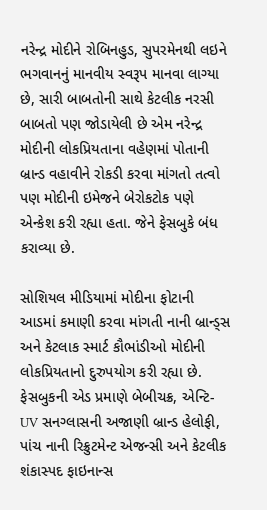નરેન્દ્ર મોદીને રોબિનહુડ, સુપરમેનથી લઇને ભગવાનનું માનવીય સ્વરૂપ માનવા લાગ્યા છે, સારી બાબતોની સાથે કેટલીક નરસી બાબતો પણ જોડાયેલી છે એમ નરેન્દ્ર મોદીની લોકપ્રિયતાના વહેણમાં પોતાની બ્રાન્ડ વહાવીને રોકડી કરવા માંગતો તત્વો પણ મોદીની ઇમેજને બેરોકટોક પણે એન્કેશ કરી રહ્યા હતા. જેને ફેસબુકે બંધ કરાવ્યા છે.

સોશિયલ મીડિયામાં મોદીના ફોટાની આડમાં કમાણી કરવા માંગતી નાની બ્રાન્ડ્સ અને કેટલાક સ્માર્ટ કૌભાંડીઓ મોદીની લોકપ્રિયતાનો દુરુપયોગ કરી રહ્યા છે. ફેસબુકની એડ પ્રમાણે બેબીચક્ર, એન્ટિ-UV સનગ્લાસની અજાણી બ્રાન્ડ હેલોફી, પાંચ નાની રિક્રુટમેન્ટ એજન્સી અને કેટલીક શંકાસ્પદ ફાઇનાન્સ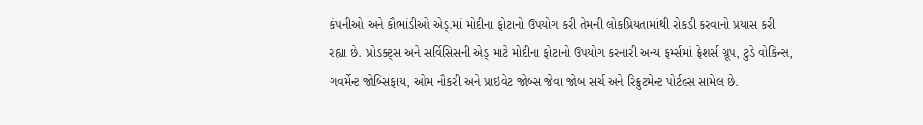કંપનીઓ અને કૌભાંડીઓ એડ્.માં મોદીના ફોટાનો ઉપયોગ કરી તેમની લોકપ્રિયતામાંથી રોકડી કરવાનો પ્રયાસ કરી રહ્યા છે. પ્રોડક્ટ્સ અને સર્વિસિસની એડ્ માટે મોદીના ફોટાનો ઉપયોગ કરનારી અન્ય ફર્મ્સમાં ફ્રેશર્સ ગ્રૂપ, ટુડે વોકિન્સ, ગવર્મેન્ટ જોબ્સિફાય, ઓમ નૌકરી અને પ્રાઇવેટ જોબ્સ જેવા જોબ સર્ચ અને રિક્રુટમેન્ટ પોર્ટલ્સ સામેલ છે.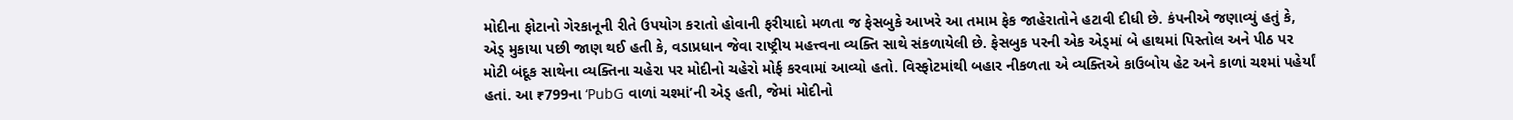મોદીના ફોટાનો ગેરકાનૂની રીતે ઉપયોગ કરાતો હોવાની ફરીયાદો મળતા જ ફેસબુકે આખરે આ તમામ ફેક જાહેરાતોને હટાવી દીધી છે. કંપનીએ જણાવ્યું હતું કે, એડ્ મુકાયા પછી જાણ થઈ હતી કે, વડાપ્રધાન જેવા રાષ્ટ્રીય મહત્ત્વના વ્યક્તિ સાથે સંકળાયેલી છે. ફેસબુક પરની એક એડ્માં બે હાથમાં પિસ્તોલ અને પીઠ પર મોટી બંદૂક સાથેના વ્યક્તિના ચહેરા પર મોદીનો ચહેરો મોર્ફ કરવામાં આવ્યો હતો. વિસ્ફોટમાંથી બહાર નીકળતા એ વ્યક્તિએ કાઉબોય હેટ અને કાળાં ચશ્માં પહેર્યાં હતાં. આ ₹799ના ‘PubG વાળાં ચશ્માં’ની એડ્ હતી, જેમાં મોદીનો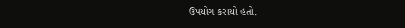ઉપયોગ કરાયો હતો.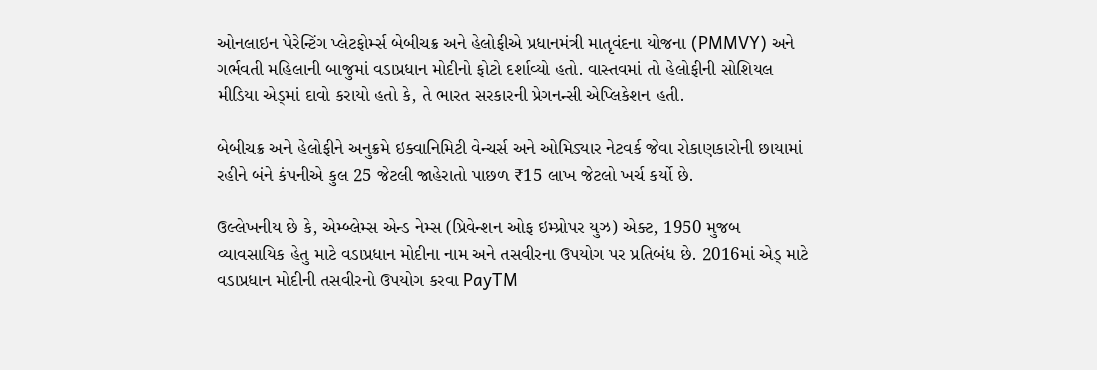ઓનલાઇન પેરેન્ટિંગ પ્લેટફોર્મ્સ બેબીચક્ર અને હેલોફીએ પ્રધાનમંત્રી માતૃવંદના યોજના (PMMVY) અને ગર્ભવતી મહિલાની બાજુમાં વડાપ્રધાન મોદીનો ફોટો દર્શાવ્યો હતો. વાસ્તવમાં તો હેલોફીની સોશિયલ મીડિયા એડ્માં દાવો કરાયો હતો કે, તે ભારત સરકારની પ્રેગનન્સી એપ્લિકેશન હતી.

બેબીચક્ર અને હેલોફીને અનુક્રમે ઇક્વાનિમિટી વેન્ચર્સ અને ઓમિડ્યાર નેટવર્ક જેવા રોકાણકારોની છાયામાં રહીને બંને કંપનીએ કુલ 25 જેટલી જાહેરાતો પાછળ ₹15 લાખ જેટલો ખર્ચ કર્યો છે.

ઉલ્લેખનીય છે કે, એમ્બ્લેમ્સ એન્ડ નેમ્સ (પ્રિવેન્શન ઓફ ઇમ્પ્રોપર યુઝ) એક્ટ, 1950 મુજબ વ્યાવસાયિક હેતુ માટે વડાપ્રધાન મોદીના નામ અને તસવીરના ઉપયોગ પર પ્રતિબંધ છે. 2016માં એડ્ માટે વડાપ્રધાન મોદીની તસવીરનો ઉપયોગ કરવા PayTM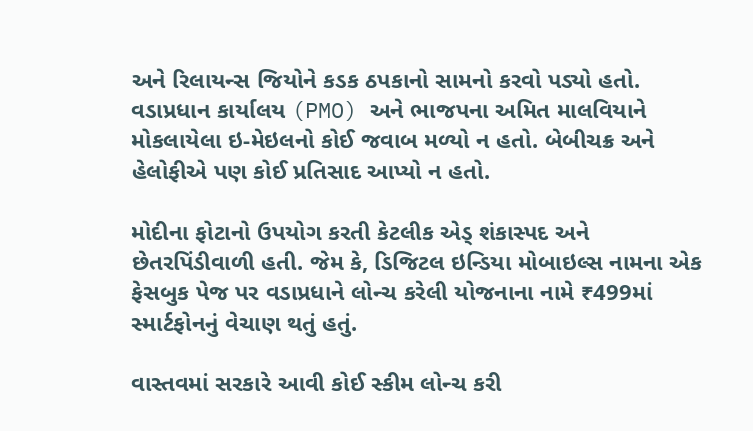અને રિલાયન્સ જિયોને કડક ઠપકાનો સામનો કરવો પડ્યો હતો. વડાપ્રધાન કાર્યાલય (PMO) અને ભાજપના અમિત માલવિયાને મોકલાયેલા ઇ-મેઇલનો કોઈ જવાબ મળ્યો ન હતો. બેબીચક્ર અને હેલોફીએ પણ કોઈ પ્રતિસાદ આપ્યો ન હતો.

મોદીના ફોટાનો ઉપયોગ કરતી કેટલીક એડ્ શંકાસ્પદ અને છેતરપિંડીવાળી હતી. જેમ કે, ડિજિટલ ઇન્ડિયા મોબાઇલ્સ નામના એક ફેસબુક પેજ પર વડાપ્રધાને લોન્ચ કરેલી યોજનાના નામે ₹499માં સ્માર્ટફોનનું વેચાણ થતું હતું.

વાસ્તવમાં સરકારે આવી કોઈ સ્કીમ લોન્ચ કરી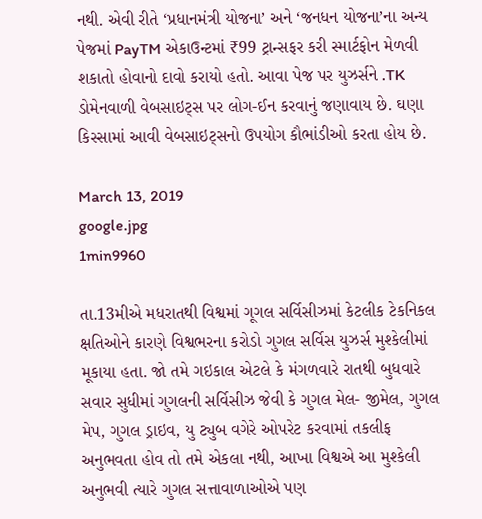નથી. એવી રીતે ‘પ્રધાનમંત્રી યોજના’ અને ‘જનધન યોજના’ના અન્ય પેજમાં PayTM એકાઉન્ટમાં ₹99 ટ્રાન્સફર કરી સ્માર્ટફોન મેળવી શકાતો હોવાનો દાવો કરાયો હતો. આવા પેજ પર યુઝર્સને .TK ડોમેનવાળી વેબસાઇટ્સ પર લોગ-ઈન કરવાનું જણાવાય છે. ઘણા કિસ્સામાં આવી વેબસાઇટ્સનો ઉપયોગ કૌભાંડીઓ કરતા હોય છે.

March 13, 2019
google.jpg
1min9960

તા.13મીએ મધરાતથી વિશ્વમાં ગૂગલ સર્વિસીઝમાં કેટલીક ટેકનિકલ ક્ષતિઓને કારણે વિશ્વભરના કરોડો ગુગલ સર્વિસ યુઝર્સ મુશ્કેલીમાં મૂકાયા હતા. જો તમે ગઇકાલ એટલે કે મંગળવારે રાતથી બુધવારે સવાર સુધીમાં ગુગલની સર્વિસીઝ જેવી કે ગુગલ મેલ- જીમેલ, ગુગલ મેપ, ગુગલ ડ્રાઇવ, યુ ટ્યુબ વગેરે ઓપરેટ કરવામાં તકલીફ અનુભવતા હોવ તો તમે એકલા નથી, આખા વિશ્વએ આ મુશ્કેલી અનુભવી ત્યારે ગુગલ સત્તાવાળાઓએ પણ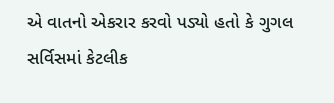એ વાતનો એકરાર કરવો પડ્યો હતો કે ગુગલ સર્વિસમાં કેટલીક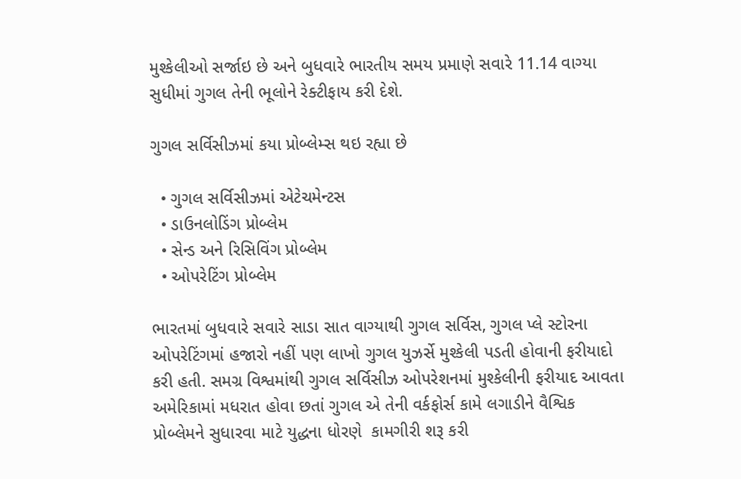મુશ્કેલીઓ સર્જાઇ છે અને બુધવારે ભારતીય સમય પ્રમાણે સવારે 11.14 વાગ્યા સુધીમાં ગુગલ તેની ભૂલોને રેક્ટીફાય કરી દેશે.

ગુગલ સર્વિસીઝમાં કયા પ્રોબ્લેમ્સ થઇ રહ્યા છે

  • ગુગલ સર્વિસીઝમાં એટેચમેન્ટસ
  • ડાઉનલોડિંગ પ્રોબ્લેમ
  • સેન્ડ અને રિસિવિંગ પ્રોબ્લેમ
  • ઓપરેટિંગ પ્રોબ્લેમ

ભારતમાં બુધવારે સવારે સાડા સાત વાગ્યાથી ગુગલ સર્વિસ, ગુગલ પ્લે સ્ટોરના ઓપરેટિંગમાં હજારો નહીં પણ લાખો ગુગલ યુઝર્સે મુશ્કેલી પડતી હોવાની ફરીયાદો કરી હતી. સમગ્ર વિશ્વમાંથી ગુગલ સર્વિસીઝ ઓપરેશનમાં મુશ્કેલીની ફરીયાદ આવતા અમેરિકામાં મધરાત હોવા છતાં ગુગલ એ તેની વર્કફોર્સ કામે લગાડીને વૈશ્વિક પ્રોબ્લેમને સુધારવા માટે યુદ્ધના ધોરણે  કામગીરી શરૂ કરી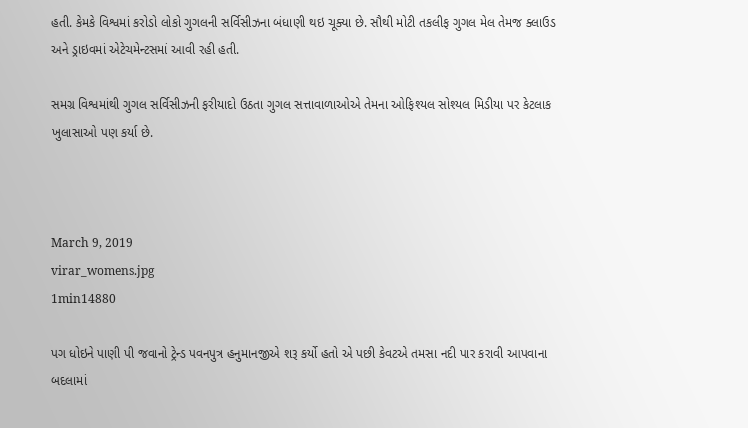હતી. કેમકે વિશ્વમાં કરોડો લોકો ગુગલની સર્વિસીઝના બંધાણી થઇ ચૂક્યા છે. સૌથી મોટી તકલીફ ગુગલ મેલ તેમજ ક્લાઉડ અને ડ્રાઇવમાં એટેચમેન્ટસમાં આવી રહી હતી.

સમગ્ર વિશ્વમાંથી ગુગલ સર્વિસીઝની ફરીયાદો ઉઠતા ગુગલ સત્તાવાળાઓએ તેમના ઓફિશ્યલ સોશ્યલ મિડીયા પર કેટલાક ખુલાસાઓ પણ કર્યા છે.



March 9, 2019
virar_womens.jpg
1min14880

પગ ધોઇને પાણી પી જવાનો ટ્રેન્ડ પવનપુત્ર હનુમાનજીએ શરૂ કર્યો હતો એ પછી કેવટએ તમસા નદી પાર કરાવી આપવાના બદલામાં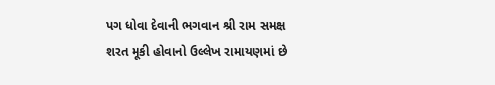પગ ધોવા દેવાની ભગવાન શ્રી રામ સમક્ષ શરત મૂકી હોવાનો ઉલ્લેખ રામાયણમાં છે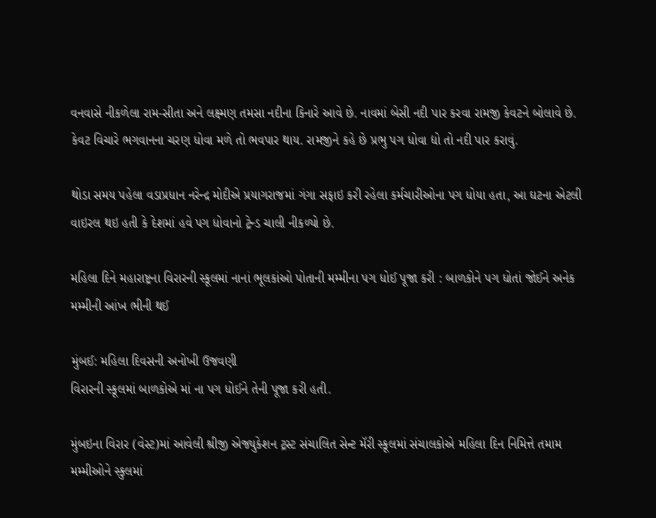વનવાસે નીકળેલા રામ-સીતા અને લક્ષ્મણ તમસા નદીના કિનારે આવે છે. નાવમાં બેસી નદી પાર કરવા રામજી કેવટને બોલાવે છે. કેવટ વિચારે ભગવાનના ચરણ ધોવા મળે તો ભવપાર થાય. રામજીને કહે છે પ્રભુ પગ ધોવા દ્યો તો નદી પાર કરાવું.

થોડા સમય પહેલા વડાપ્રધાન નરેન્દ્ર મોદીએ પ્રયાગરાજમાં ગંગા સફાઇ કરી રહેલા કર્મચારીઓના પગ ધોયા હતા, આ ઘટના એટલી વાઇરલ થઇ હતી કે દેશમાં હવે પગ ધોવાનો ટ્રેન્ડ ચાલી નીકળ્યો છે.

મહિલા દિને મહારાષ્ટ્રના વિરારની સ્કૂલમાં નાનાં ભૂલકાંઓ પોતાની મમ્મીના પગ ધોઈ પૂજા કરી : બાળકોને પગ ધોતાં જોઈને અનેક મમ્મીની આંખ ભીની થઈ

મુંબઈ: મહિલા દિવસની અનોખી ઉજવણી
વિરારની સ્કૂલમાં બાળકોએ માં ના પગ ધોઈને તેની પૂજા કરી હતી.

મુંબઇના વિરાર (વેસ્ટ)માં આવેલી શ્રીજી એજ્યુકેશન ટ્રસ્ટ સંચાલિત સેન્ટ મૅરી સ્કૂલમાં સંચાલકોએ મહિલા દિન નિમિત્તે તમામ મમ્મીઓને સ્કુલમાં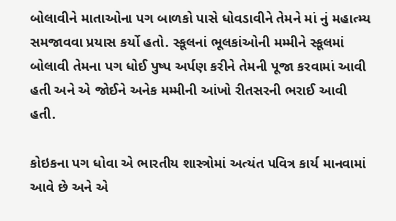બોલાવીને માતાઓના પગ બાળકો પાસે ધોવડાવીને તેમને માં નું મહાત્મ્ય સમજાવવા પ્રયાસ કર્યો હતો. સ્કૂલનાં ભૂલકાંઓની મમ્મીને સ્કૂલમાં બોલાવી તેમના પગ ધોઈ પુષ્પ અર્પણ કરીને તેમની પૂજા કરવામાં આવી હતી અને એ જોઈને અનેક મમ્મીની આંખો રીતસરની ભરાઈ આવી હતી.

કોઇકના પગ ધોવા એ ભારતીય શાસ્ત્રોમાં અત્યંત પવિત્ર કાર્ય માનવામાં આવે છે અને એ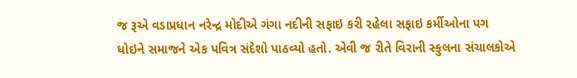જ રૂએ વડાપ્રધાન નરેન્દ્ર મોદીએ ગંગા નદીની સફાઇ કરી રહેલા સફાઇ કર્મીઓના પગ ધોઇને સમાજને એક પવિત્ર સંદેશો પાઠવ્યો હતો. એવી જ રીતે વિરાની સ્કુલના સંચાલકોએ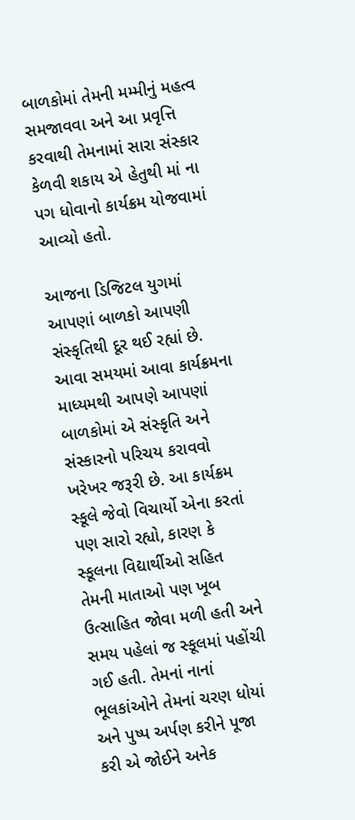બાળકોમાં તેમની મમ્મીનું મહત્વ સમજાવવા અને આ પ્રવૃત્તિ કરવાથી તેમનામાં સારા સંસ્કાર કેળવી શકાય એ હેતુથી માં ના પગ ધોવાનો કાર્યક્રમ યોજવામાં આવ્યો હતો.

આજના ડિજિટલ યુગમાં આપણાં બાળકો આપણી સંસ્કૃતિથી દૂર થઈ રહ્યાં છે. આવા સમયમાં આવા કાર્યક્રમના માધ્યમથી આપણે આપણાં બાળકોમાં એ સંસ્કૃતિ અને સંસ્કારનો પરિચય કરાવવો ખરેખર જરૂરી છે. આ કાર્યક્રમ સ્કૂલે જેવો વિચાર્યો એના કરતાં પણ સારો રહ્યો, કારણ કે સ્કૂલના વિદ્યાર્થીઓ સહિત તેમની માતાઓ પણ ખૂબ ઉત્સાહિત જોવા મળી હતી અને સમય પહેલાં જ સ્કૂલમાં પહોંચી ગઈ હતી. તેમનાં નાનાં ભૂલકાંઓને તેમનાં ચરણ ધોયાં અને પુષ્પ અર્પણ કરીને પૂજા કરી એ જોઈને અનેક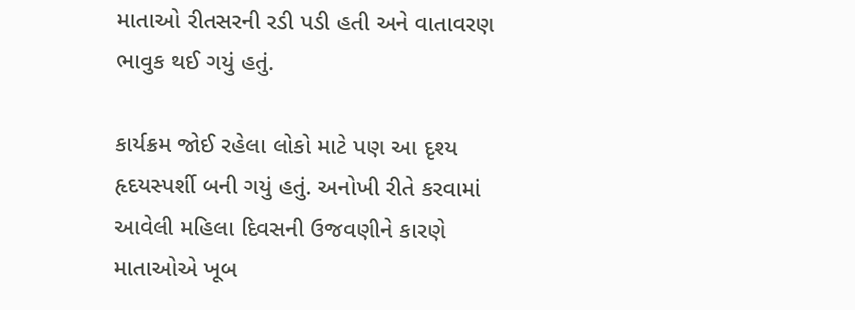માતાઓ રીતસરની રડી પડી હતી અને વાતાવરણ ભાવુક થઈ ગયું હતું.

કાર્યક્રમ જોઈ રહેલા લોકો માટે પણ આ દૃશ્ય હૃદયસ્પર્શી બની ગયું હતું. અનોખી રીતે કરવામાં આવેલી મહિલા દિવસની ઉજવણીને કારણે માતાઓએ ખૂબ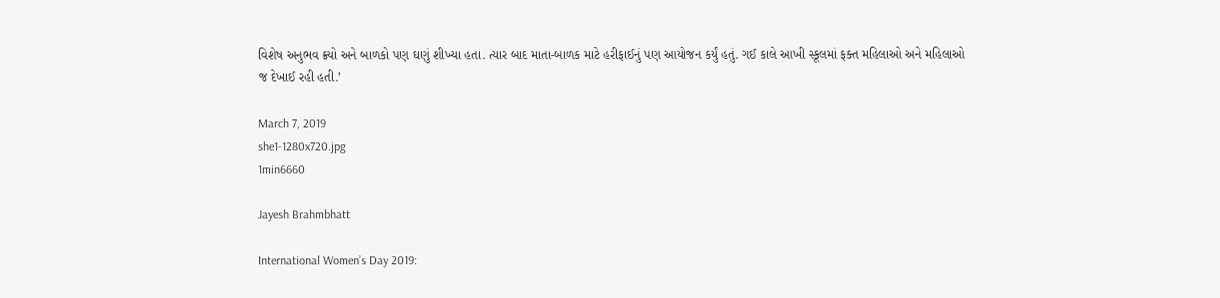વિશેષ અનુભવ ક્ર્યો અને બાળકો પણ ઘણું શીખ્યા હતા. ત્યાર બાદ માતા-બાળક માટે હરીફાઈનું પણ આયોજન કર્યું હતું. ગઈ કાલે આખી સ્કૂલમાં ફક્ત મહિલાઓ અને મહિલાઓ જ દેખાઈ રહી હતી.’

March 7, 2019
she1-1280x720.jpg
1min6660

Jayesh Brahmbhatt

International Women’s Day 2019: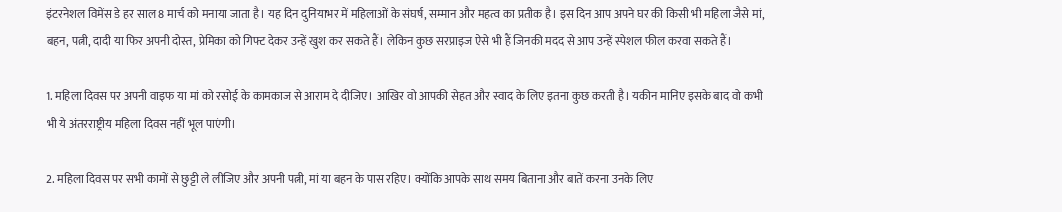इंटरनेशल विमेंस डे हर साल 8 मार्च को मनाया जाता है। यह दिन दुनियाभर में महिलाओं के संघर्ष, सम्मान और महत्व का प्रतीक है। इस दिन आप अपने घर की किसी भी महिला जैसे मां, बहन, पत्नी, दादी या फिर अपनी दोस्त, प्रेमिका को गिफ्ट देकर उन्हें खुश कर सकते हैं। लेकिन कुछ सरप्राइज ऐसे भी हैं जिनकी मदद से आप उन्हें स्पेशल फील करवा सकते हैं।

1. महिला दिवस पर अपनी वाइफ या मां को रसोई के कामकाज से आराम दे दीजिए। आखिर वो आपकी सेहत और स्वाद के लिए इतना कुछ करती है। यकीन मानिए इसके बाद वो कभी भी ये अंतरराष्ट्रीय महिला दिवस नहीं भूल पाएंगी।

2. महिला दिवस पर सभी कामों से छुट्टी ले लीजिए और अपनी पत्नी, मां या बहन के पास रहिए। क्योंकि आपके साथ समय बिताना और बातें करना उनके लिए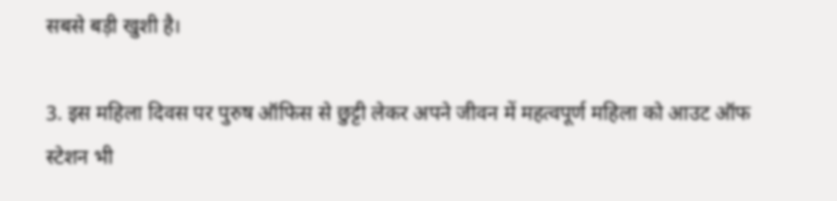सबसे बड़ी खुशी है।

3. इस महिला दिवस पर पुरुष ऑफिस से छुट्टी लेकर अपने जीवन में महत्वपूर्ण महिला को आउट ऑफ स्टेशन भी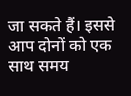जा सकते हैं। इससे आप दोनों को एक साथ समय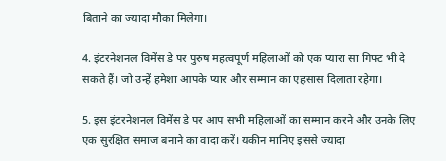बिताने का ज्यादा मौका मिलेगा।

4. इंटरनेशनल विमेंस डे पर पुरुष महत्वपूर्ण महिलाओं को एक प्यारा सा गिफ्ट भी दे सकते हैं। जो उन्हें हमेशा आपके प्यार और सम्मान का एहसास दिलाता रहेगा।

5. इस इंटरनेशनल विमेंस डे पर आप सभी महिलाओं का सम्मान करने और उनके लिए एक सुरक्षित समाज बनाने का वादा करें। यकीन मानिए इससे ज्यादा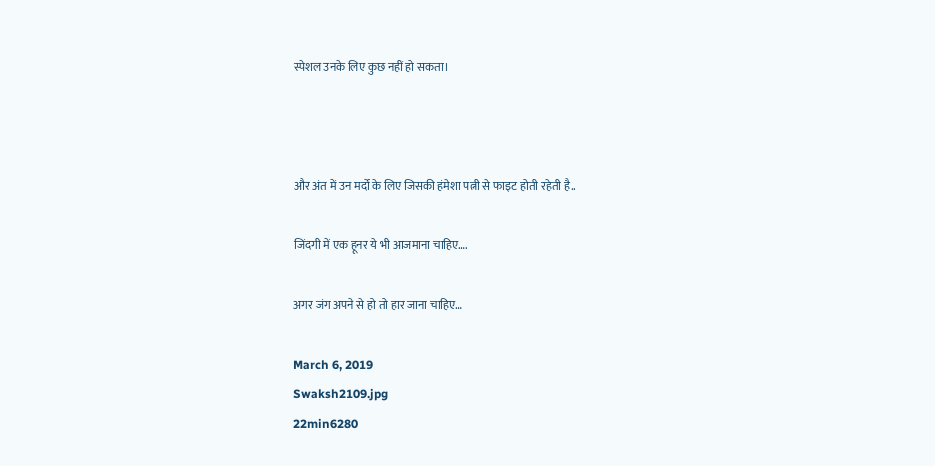स्पेशल उनके लिए कुछ नहीं हो सकता।



और अंत में उन मर्दो के लिए जिसकी हंमेशा पत्नी से फाइट होती रहेती है..

जिंदगी में एक हूनर ये भी आजमाना चाहिए….

अगर जंग अपने से हो तो हार जाना चाहिए…

March 6, 2019
Swaksh2109.jpg
22min6280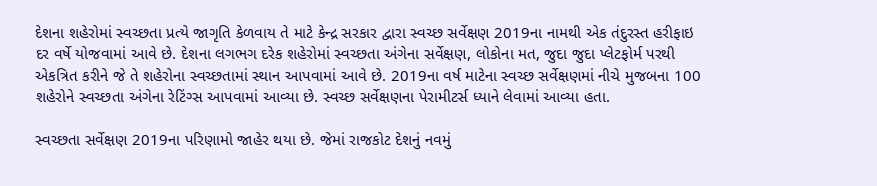દેશના શહેરોમાં સ્વચ્છતા પ્રત્યે જાગૃતિ કેળવાય તે માટે કેન્દ્ર સરકાર દ્વારા સ્વચ્છ સર્વેક્ષણ 2019ના નામથી એક તંદુરસ્ત હરીફાઇ દર વર્ષે યોજવામાં આવે છે. દેશના લગભગ દરેક શહેરોમાં સ્વચ્છતા અંગેના સર્વેક્ષણ, લોકોના મત, જુદા જુદા પ્લેટફોર્મ પરથી એકત્રિત કરીને જે તે શહેરોના સ્વચ્છતામાં સ્થાન આપવામાં આવે છે. 2019ના વર્ષ માટેના સ્વચ્છ સર્વેક્ષણમાં નીચે મુજબના 100 શહેરોને સ્વચ્છતા અંગેના રેટિંગ્સ આપવામાં આવ્યા છે. સ્વચ્છ સર્વેક્ષણના પેરામીટર્સ ધ્યાને લેવામાં આવ્યા હતા.

સ્વચ્છતા સર્વેક્ષણ 2019ના પરિણામો જાહેર થયા છે. જેમાં રાજકોટ દેશનું નવમું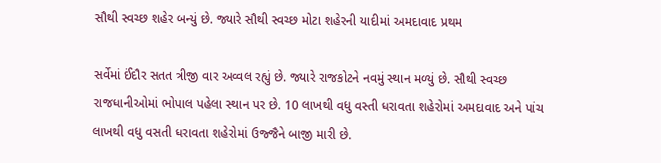સૌથી સ્વચ્છ શહેર બન્યું છે. જ્યારે સૌથી સ્વચ્છ મોટા શહેરની યાદીમાં અમદાવાદ પ્રથમ

સર્વેમાં ઈંદૌર સતત ત્રીજી વાર અવ્વલ રહ્યું છે. જ્યારે રાજકોટને નવમું સ્થાન મળ્યું છે. સૌથી સ્વચ્છ રાજધાનીઓમાં ભોપાલ પહેલા સ્થાન પર છે. 10 લાખથી વધુ વસ્તી ધરાવતા શહેરોમાં અમદાવાદ અને પાંચ લાખથી વધુ વસતી ધરાવતા શહેરોમાં ઉજ્જૈને બાજી મારી છે.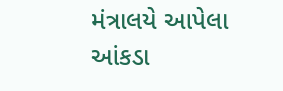મંત્રાલયે આપેલા આંકડા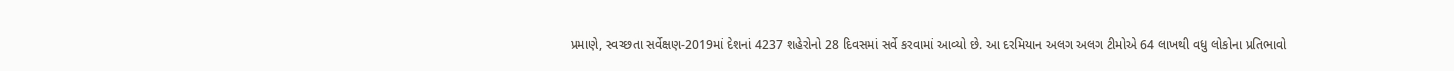પ્રમાણે, સ્વચ્છતા સર્વેક્ષણ-2019માં દેશનાં 4237 શહેરોનો 28 દિવસમાં સર્વે કરવામાં આવ્યો છે. આ દરમિયાન અલગ અલગ ટીમોએ 64 લાખથી વધુ લોકોના પ્રતિભાવો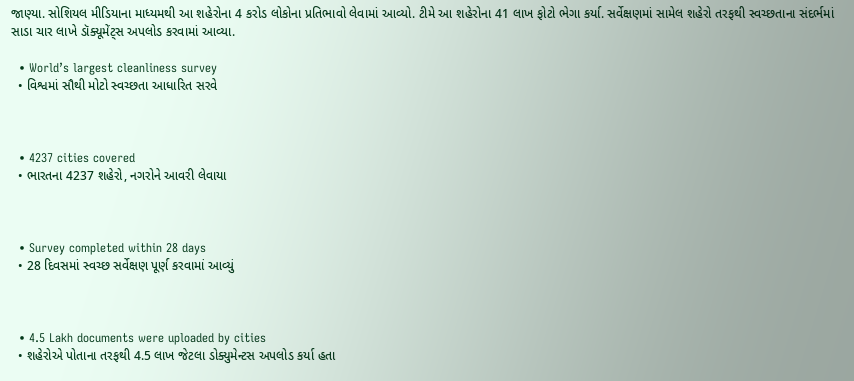જાણ્યા. સોશિયલ મીડિયાના માધ્યમથી આ શહેરોના 4 કરોડ લોકોના પ્રતિભાવો લેવામાં આવ્યો. ટીમે આ શહેરોના 41 લાખ ફોટો ભેગા કર્યા. સર્વેક્ષણમાં સામેલ શહેરો તરફથી સ્વચ્છતાના સંદર્ભમાં સાડા ચાર લાખે ડૉક્યૂમેંટ્સ અપલોડ કરવામાં આવ્યા.

  • World’s largest cleanliness survey
  • વિશ્વમાં સૌથી મોટો સ્વચ્છતા આધારિત સરવે



  • 4237 cities covered
  • ભારતના 4237 શહેરો, નગરોને આવરી લેવાયા



  • Survey completed within 28 days
  • 28 દિવસમાં સ્વચ્છ સર્વેક્ષણ પૂર્ણ કરવામાં આવ્યું



  • 4.5 Lakh documents were uploaded by cities
  • શહેરોએ પોતાના તરફથી 4.5 લાખ જેટલા ડોક્યુમેન્ટસ અપલોડ કર્યા હતા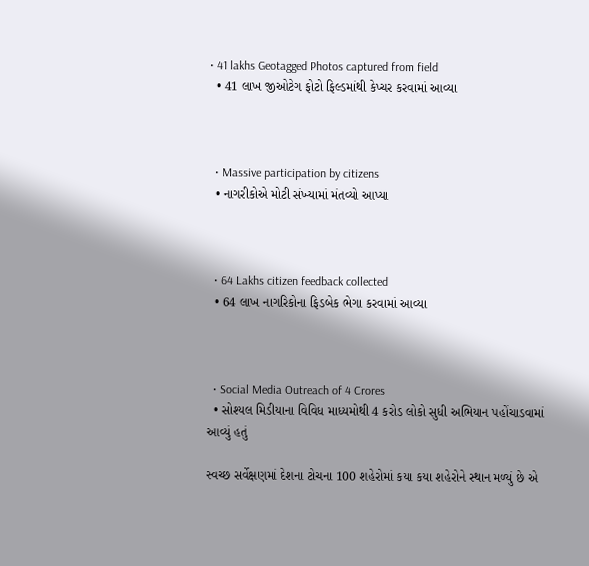• 41 lakhs Geotagged Photos captured from field
  • 41 લાખ જીઓટેગ ફોટો ફિલ્ડમાંથી કેપ્ચર કરવામાં આવ્યા



  • Massive participation by citizens
  • નાગરીકોએ મોટી સંખ્યામાં મંતવ્યો આપ્યા



  • 64 Lakhs citizen feedback collected
  • 64 લાખ નાગરિકોના ફિડબેક ભેગા કરવામાં આવ્યા



  • Social Media Outreach of 4 Crores
  • સોશ્યલ મિડીયાના વિવિધ માધ્યમોથી 4 કરોડ લોકો સુધી અભિયાન પહોંચાડવામાં આવ્યું હતું

સ્વચ્છ સર્વેક્ષણમાં દેશના ટોચના 100 શહેરોમાં કયા કયા શહેરોને સ્થાન મળ્યું છે એ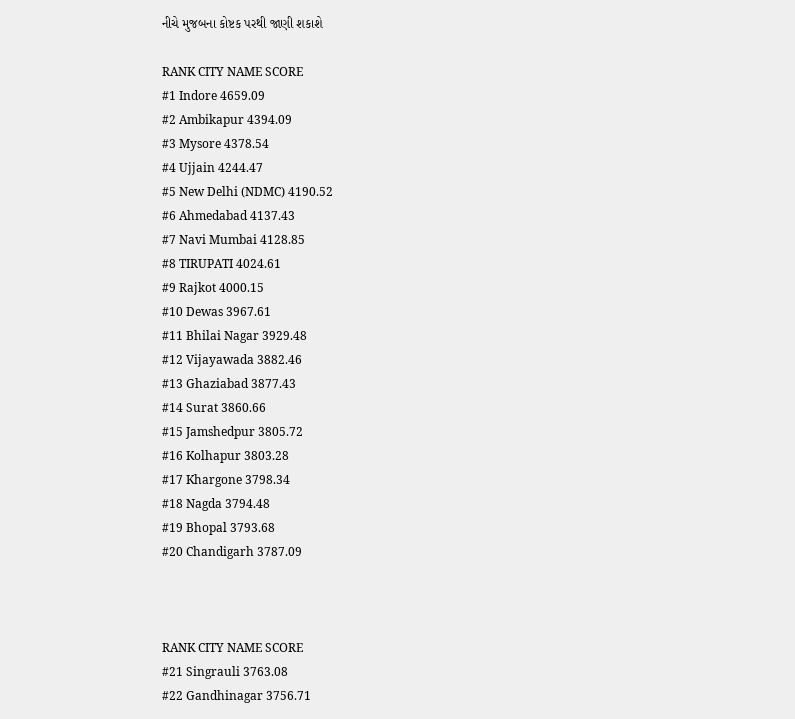નીચે મુજબના કોષ્ટક પરથી જાણી શકાશે

RANK CITY NAME SCORE
#1 Indore 4659.09
#2 Ambikapur 4394.09
#3 Mysore 4378.54
#4 Ujjain 4244.47
#5 New Delhi (NDMC) 4190.52
#6 Ahmedabad 4137.43
#7 Navi Mumbai 4128.85
#8 TIRUPATI 4024.61
#9 Rajkot 4000.15
#10 Dewas 3967.61
#11 Bhilai Nagar 3929.48
#12 Vijayawada 3882.46
#13 Ghaziabad 3877.43
#14 Surat 3860.66
#15 Jamshedpur 3805.72
#16 Kolhapur 3803.28
#17 Khargone 3798.34
#18 Nagda 3794.48
#19 Bhopal 3793.68
#20 Chandigarh 3787.09



RANK CITY NAME SCORE
#21 Singrauli 3763.08
#22 Gandhinagar 3756.71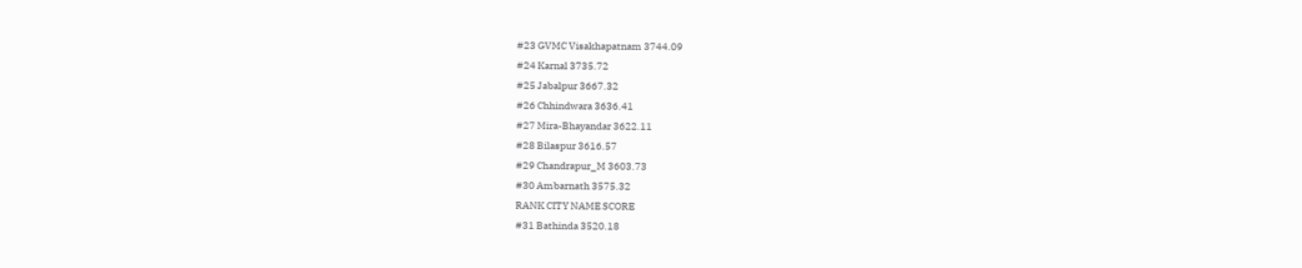#23 GVMC Visakhapatnam 3744.09
#24 Karnal 3735.72
#25 Jabalpur 3667.32
#26 Chhindwara 3636.41
#27 Mira-Bhayandar 3622.11
#28 Bilaspur 3616.57
#29 Chandrapur_M 3603.73
#30 Ambarnath 3575.32
RANK CITY NAME SCORE
#31 Bathinda 3520.18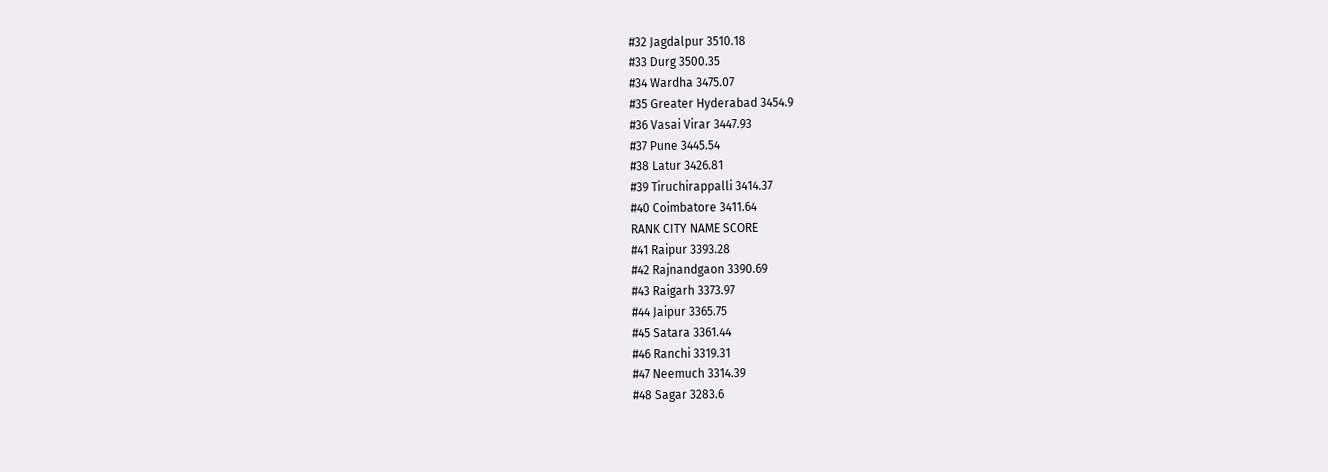#32 Jagdalpur 3510.18
#33 Durg 3500.35
#34 Wardha 3475.07
#35 Greater Hyderabad 3454.9
#36 Vasai Virar 3447.93
#37 Pune 3445.54
#38 Latur 3426.81
#39 Tiruchirappalli 3414.37
#40 Coimbatore 3411.64
RANK CITY NAME SCORE
#41 Raipur 3393.28
#42 Rajnandgaon 3390.69
#43 Raigarh 3373.97
#44 Jaipur 3365.75
#45 Satara 3361.44
#46 Ranchi 3319.31
#47 Neemuch 3314.39
#48 Sagar 3283.6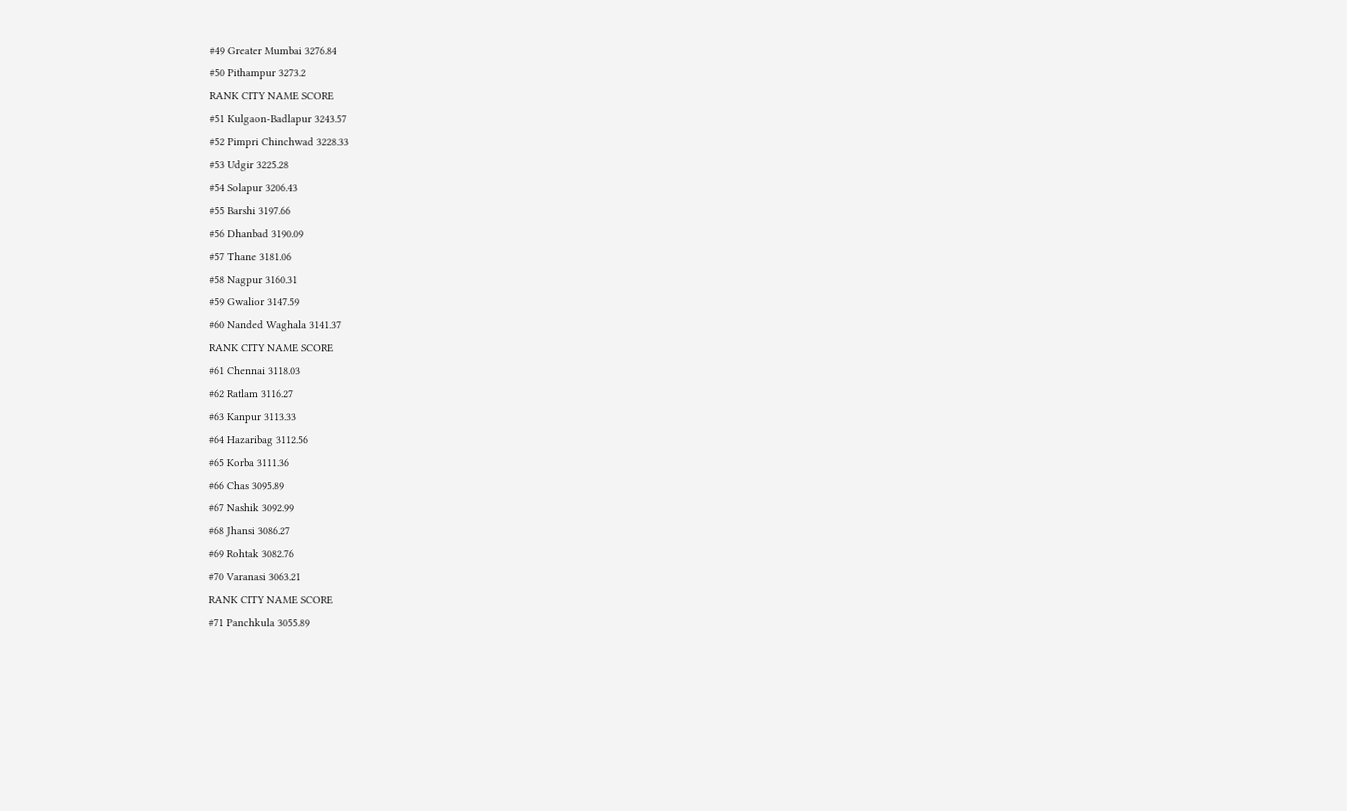#49 Greater Mumbai 3276.84
#50 Pithampur 3273.2
RANK CITY NAME SCORE
#51 Kulgaon-Badlapur 3243.57
#52 Pimpri Chinchwad 3228.33
#53 Udgir 3225.28
#54 Solapur 3206.43
#55 Barshi 3197.66
#56 Dhanbad 3190.09
#57 Thane 3181.06
#58 Nagpur 3160.31
#59 Gwalior 3147.59
#60 Nanded Waghala 3141.37
RANK CITY NAME SCORE
#61 Chennai 3118.03
#62 Ratlam 3116.27
#63 Kanpur 3113.33
#64 Hazaribag 3112.56
#65 Korba 3111.36
#66 Chas 3095.89
#67 Nashik 3092.99
#68 Jhansi 3086.27
#69 Rohtak 3082.76
#70 Varanasi 3063.21
RANK CITY NAME SCORE
#71 Panchkula 3055.89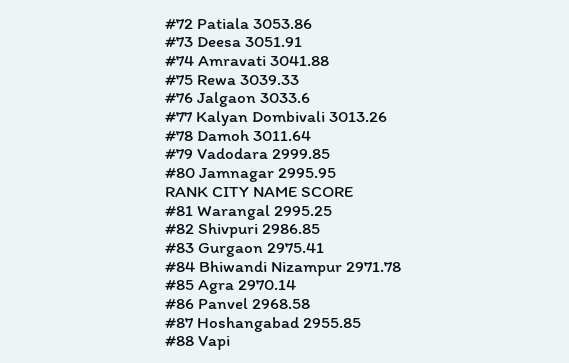#72 Patiala 3053.86
#73 Deesa 3051.91
#74 Amravati 3041.88
#75 Rewa 3039.33
#76 Jalgaon 3033.6
#77 Kalyan Dombivali 3013.26
#78 Damoh 3011.64
#79 Vadodara 2999.85
#80 Jamnagar 2995.95
RANK CITY NAME SCORE
#81 Warangal 2995.25
#82 Shivpuri 2986.85
#83 Gurgaon 2975.41
#84 Bhiwandi Nizampur 2971.78
#85 Agra 2970.14
#86 Panvel 2968.58
#87 Hoshangabad 2955.85
#88 Vapi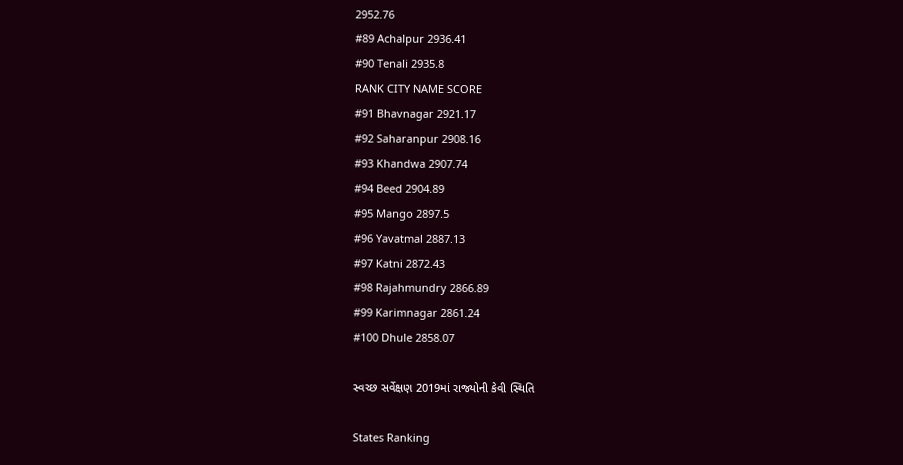2952.76
#89 Achalpur 2936.41
#90 Tenali 2935.8
RANK CITY NAME SCORE
#91 Bhavnagar 2921.17
#92 Saharanpur 2908.16
#93 Khandwa 2907.74
#94 Beed 2904.89
#95 Mango 2897.5
#96 Yavatmal 2887.13
#97 Katni 2872.43
#98 Rajahmundry 2866.89
#99 Karimnagar 2861.24
#100 Dhule 2858.07

સ્વચ્છ સર્વેક્ષણ 2019માં રાજ્યોની કેવી સ્થિતિ

States Ranking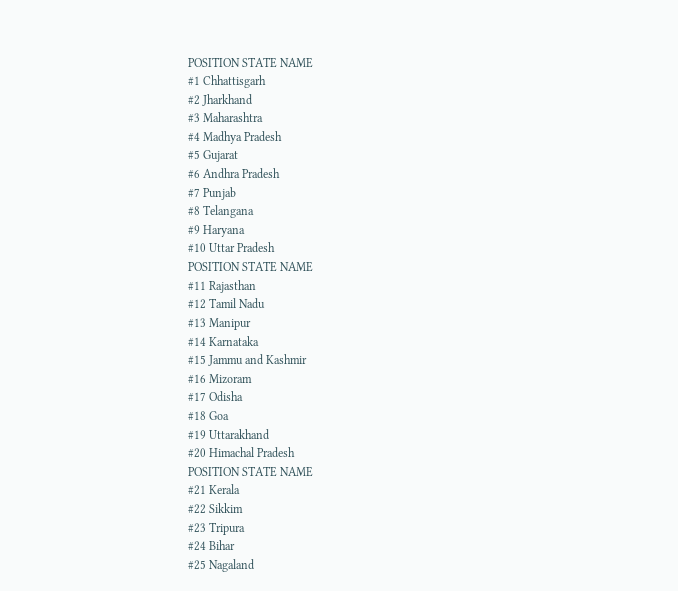POSITION STATE NAME
#1 Chhattisgarh
#2 Jharkhand
#3 Maharashtra
#4 Madhya Pradesh
#5 Gujarat
#6 Andhra Pradesh
#7 Punjab
#8 Telangana
#9 Haryana
#10 Uttar Pradesh
POSITION STATE NAME
#11 Rajasthan
#12 Tamil Nadu
#13 Manipur
#14 Karnataka
#15 Jammu and Kashmir
#16 Mizoram
#17 Odisha
#18 Goa
#19 Uttarakhand
#20 Himachal Pradesh
POSITION STATE NAME
#21 Kerala
#22 Sikkim
#23 Tripura
#24 Bihar
#25 Nagaland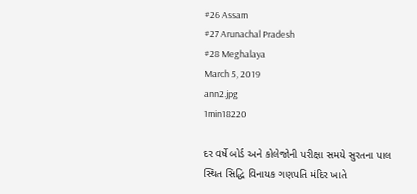#26 Assam
#27 Arunachal Pradesh
#28 Meghalaya
March 5, 2019
ann2.jpg
1min18220

દર વર્ષે બોર્ડ અને કોલેજોની પરીક્ષા સમયે સુરતના પાલ સ્થિત સિદ્ધિ વિનાયક ગણપતિ મંદિર ખાતે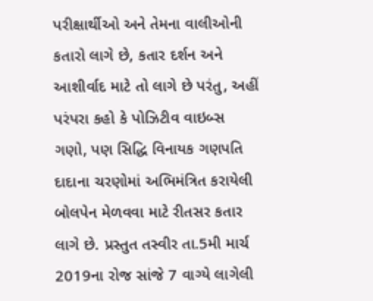પરીક્ષાર્થીઓ અને તેમના વાલીઓની કતારો લાગે છે, કતાર દર્શન અને આશીર્વાદ માટે તો લાગે છે પરંતુ, અહીં પરંપરા કહો કે પોઝિટીવ વાઇબ્સ ગણો, પણ સિદ્ધિ વિનાયક ગણપતિ દાદાના ચરણોમાં અભિમંત્રિત કરાયેલી બોલપેન મેળવવા માટે રીતસર કતાર લાગે છે. પ્રસ્તુત તસ્વીર તા.5મી માર્ચ 2019ના રોજ સાંજે 7 વાગ્યે લાગેલી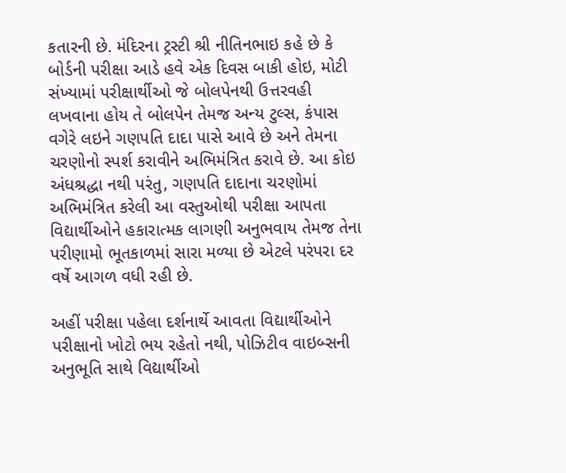કતારની છે. મંદિરના ટ્રસ્ટી શ્રી નીતિનભાઇ કહે છે કે બોર્ડની પરીક્ષા આડે હવે એક દિવસ બાકી હોઇ, મોટી સંખ્યામાં પરીક્ષાર્થીઓ જે બોલપેનથી ઉત્તરવહી લખવાના હોય તે બોલપેન તેમજ અન્ય ટુલ્સ, કંપાસ વગેરે લઇને ગણપતિ દાદા પાસે આવે છે અને તેમના ચરણોનો સ્પર્શ કરાવીને અભિમંત્રિત કરાવે છે. આ કોઇ અંધશ્રદ્ધા નથી પરંતુ, ગણપતિ દાદાના ચરણોમાં અભિમંત્રિત કરેલી આ વસ્તુઓથી પરીક્ષા આપતા વિદ્યાર્થીઓને હકારાત્મક લાગણી અનુભવાય તેમજ તેના પરીણામો ભૂતકાળમાં સારા મળ્યા છે એટલે પરંપરા દર વર્ષે આગળ વધી રહી છે.

અહીં પરીક્ષા પહેલા દર્શનાર્થે આવતા વિદ્યાર્થીઓને પરીક્ષાનો ખોટો ભય રહેતો નથી, પોઝિટીવ વાઇબ્સની અનુભૂતિ સાથે વિદ્યાર્થીઓ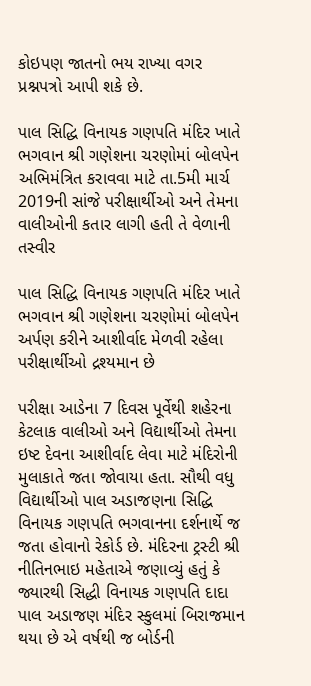કોઇપણ જાતનો ભય રાખ્યા વગર પ્રશ્નપત્રો આપી શકે છે.

પાલ સિદ્ધિ વિનાયક ગણપતિ મંદિર ખાતે ભગવાન શ્રી ગણેશના ચરણોમાં બોલપેન અભિમંત્રિત કરાવવા માટે તા.5મી માર્ચ 2019ની સાંજે પરીક્ષાર્થીઓ અને તેમના વાલીઓની કતાર લાગી હતી તે વેળાની તસ્વીર

પાલ સિદ્ધિ વિનાયક ગણપતિ મંદિર ખાતે ભગવાન શ્રી ગણેશના ચરણોમાં બોલપેન અર્પણ કરીને આશીર્વાદ મેળવી રહેલા પરીક્ષાર્થીઓ દ્રશ્યમાન છે

પરીક્ષા આડેના 7 દિવસ પૂર્વેથી શહેરના કેટલાક વાલીઓ અને વિદ્યાર્થીઓ તેમના ઇષ્ટ દેવના આશીર્વાદ લેવા માટે મંદિરોની મુલાકાતે જતા જોવાયા હતા. સૌથી વધુ વિદ્યાર્થીઓ પાલ અડાજણના સિદ્ધિ વિનાયક ગણપતિ ભગવાનના દર્શનાર્થે જ જતા હોવાનો રેકોર્ડ છે. મંદિરના ટ્રસ્ટી શ્રી નીતિનભાઇ મહેતાએ જણાવ્યું હતું કે જ્યારથી સિદ્ધી વિનાયક ગણપતિ દાદા પાલ અડાજણ મંદિર સ્કુલમાં બિરાજમાન થયા છે એ વર્ષથી જ બોર્ડની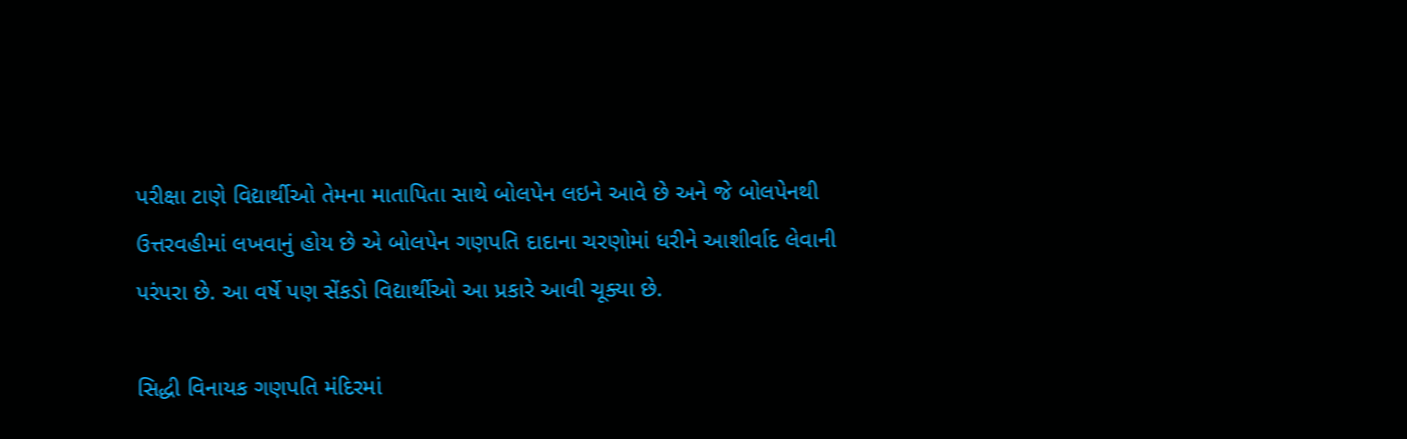પરીક્ષા ટાણે વિદ્યાર્થીઓ તેમના માતાપિતા સાથે બોલપેન લઇને આવે છે અને જે બોલપેનથી ઉત્તરવહીમાં લખવાનું હોય છે એ બોલપેન ગણપતિ દાદાના ચરણોમાં ધરીને આશીર્વાદ લેવાની પરંપરા છે. આ વર્ષે પણ સેંકડો વિદ્યાર્થીઓ આ પ્રકારે આવી ચૂક્યા છે.

સિદ્ધી વિનાયક ગણપતિ મંદિરમાં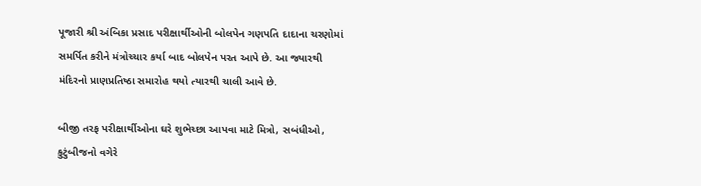પૂજારી શ્રી અંબિકા પ્રસાદ પરીક્ષાર્થીઓની બોલપેન ગણપતિ દાદાના ચરણોમાં સમર્પિત કરીને મંત્રોચ્ચાર કર્યા બાદ બોલપેન પરત આપે છે. આ જ્યારથી મંદિરનો પ્રાણપ્રતિષ્ઠા સમારોહ થયો ત્યારથી ચાલી આવે છે.

બીજી તરફ પરીક્ષાર્થીઓના ઘરે શુભેચ્છા આપવા માટે મિત્રો, સબંધીઓ, કુટુંબીજનો વગેરે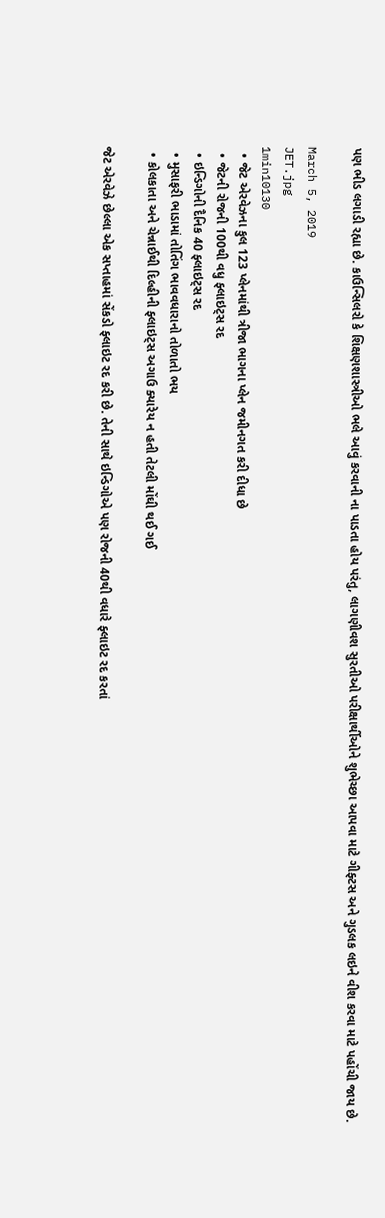પણ ભીડ લગાડી રહ્યા છે. કાઉન્સિલરો કે શિક્ષણશાસ્ત્રીઓ ભલે આવું કરવાની ના પાડતા હોય પરંતુ, લાગણીવશ સુરતીઓ પરીક્ષાર્થીઓને શુભેચ્છા આપવા માટે ગીફ્ટસ અને ગુડલક લઇને વીશ કરવા માટે પહોંચી જાય છે.

March 5, 2019
JET.jpg
1min10130
  • જેટ એરવેઝના કુલ 123 પ્લેનમાંથી ત્રીજા ભાગના પ્લેન જમીનગત કરી દીધા છે
  • જેટની રોજની 100થી વધુ ફ્લાઇટ્સ રદ
  • ઇન્ડિગોની દૈનિક 40 ફ્લાઇટ્સ રદ
  • મુસાફરી ભાડામાં તોતિંગ ભાવવધારાનો તોળાતો ભય
  • કોલકાતા અને ચેન્નાઈથી દિલ્હીની ફ્લાઇટ્સ અગાઉ ક્યારેય ન હતી તેટલી મોંઘી થઈ ગઈ

જેટ એરવેઝે છેલ્લા એક સપ્તાહમાં સેંકડો ફ્લાઇટ રદ કરી છે. તેની સાથે ઇન્ડિગોએ પણ રોજની 40થી વધારે ફ્લાઇટ રદ કરતાં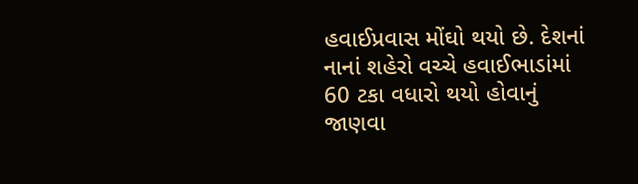હવાઈપ્રવાસ મોંઘો થયો છે. દેશનાં નાનાં શહેરો વચ્ચે હવાઈભાડાંમાં 60 ટકા વધારો થયો હોવાનું જાણવા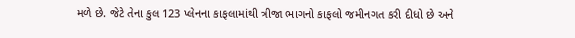મળે છે. જેટે તેના કુલ 123 પ્લેનના કાફલામાંથી ત્રીજા ભાગનો કાફલો જમીનગત કરી દીધો છે અને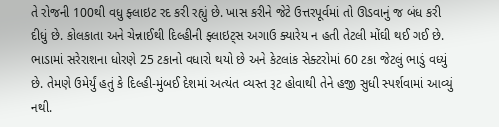તે રોજની 100થી વધુ ફ્લાઇટ રદ કરી રહ્યું છે. ખાસ કરીને જેટે ઉત્તરપૂર્વમાં તો ઊડવાનું જ બંધ કરી દીધું છે. કોલકાતા અને ચેન્નાઈથી દિલ્હીની ફ્લાઇટ્સ અગાઉ ક્યારેય ન હતી તેટલી મોંઘી થઈ ગઈ છે. ભાડામાં સરેરાશના ધોરણે 25 ટકાનો વધારો થયો છે અને કેટલાંક સેક્ટરોમાં 60 ટકા જેટલું ભાડું વધ્યું છે. તેમણે ઉમેર્યું હતું કે દિલ્હી-મુંબઈ દેશમાં અત્યંત વ્યસ્ત રૂટ હોવાથી તેને હજી સુધી સ્પર્શવામાં આવ્યું નથી.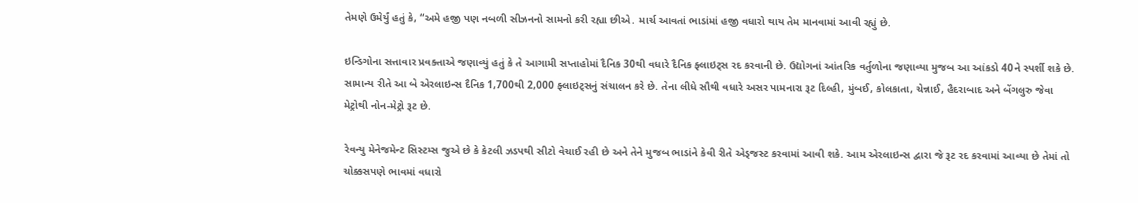તેમણે ઉમેર્યું હતું કે, “અમે હજી પણ નબળી સીઝનનો સામનો કરી રહ્યા છીએ. માર્ચ આવતાં ભાડાંમાં હજી વધારો થાય તેમ માનવામાં આવી રહ્યું છે.

ઇન્ડિગોના સત્તાવાર પ્રવક્તાએ જણાવ્યું હતું કે તે આગામી સપ્તાહોમાં દૈનિક 30થી વધારે દૈનિક ફ્લાઇટ્સ રદ કરવાની છે. ઉદ્યોગનાં આંતરિક વર્તુળોના જણાવ્યા મુજબ આ આંકડો 40ને સ્પર્શી શકે છે. સામાન્ય રીતે આ બે એરલાઇન્સ દૈનિક 1,700થી 2,000 ફ્લાઇટ્સનું સંચાલન કરે છે. તેના લીધે સૌથી વધારે અસર પામનારા રૂટ દિલ્હી, મુંબઈ, કોલકાતા, ચેન્નાઈ, હૈદરાબાદ અને બેંગલુરુ જેવા મેટ્રોથી નોન-મેટ્રો રૂટ છે.

રેવન્યુ મેનેજમેન્ટ સિસ્ટમ્સ જુએ છે કે કેટલી ઝડપથી સીટો વેચાઈ રહી છે અને તેને મુજબ ભાડાંને કેવી રીતે એડ્જસ્ટ કરવામાં આવી શકે. આમ એરલાઇન્સ દ્વારા જે રૂટ રદ કરવામાં આવ્યા છે તેમાં તો ચોક્કસપણે ભાવમાં વધારો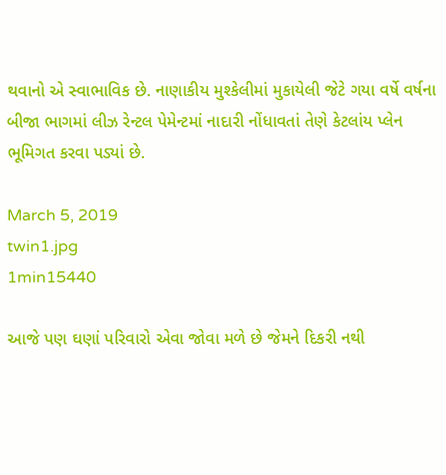થવાનો એ સ્વાભાવિક છે. નાણાકીય મુશ્કેલીમાં મુકાયેલી જેટે ગયા વર્ષે વર્ષના બીજા ભાગમાં લીઝ રેન્ટલ પેમેન્ટમાં નાદારી નોંધાવતાં તેણે કેટલાંય પ્લેન ભૂમિગત કરવા પડ્યાં છે.

March 5, 2019
twin1.jpg
1min15440

આજે પણ ઘણાં પરિવારો એવા જોવા મળે છે જેમને દિકરી નથી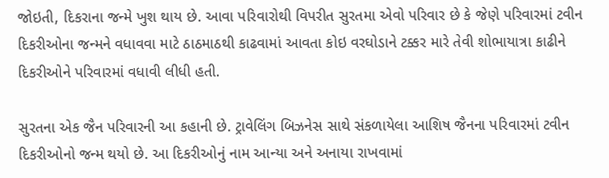જોઇતી, દિકરાના જન્મે ખુશ થાય છે. આવા પરિવારોથી વિપરીત સુરતમા એવો પરિવાર છે કે જેણે પરિવારમાં ટવીન દિકરીઓના જન્મને વધાવવા માટે ઠાઠમાઠથી કાઢવામાં આવતા કોઇ વરઘોડાને ટક્કર મારે તેવી શોભાયાત્રા કાઢીને દિકરીઓને પરિવારમાં વધાવી લીધી હતી.

સુરતના એક જૈન પરિવારની આ કહાની છે. ટ્રાવેલિંગ બિઝનેસ સાથે સંકળાયેલા આશિષ જૈનના પરિવારમાં ટવીન દિકરીઓનો જન્મ થયો છે. આ દિકરીઓનું નામ આન્યા અને અનાયા રાખવામાં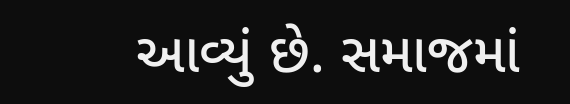આવ્યું છે. સમાજમાં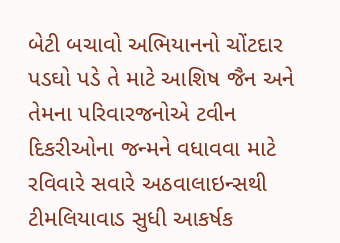બેટી બચાવો અભિયાનનો ચોંટદાર પડઘો પડે તે માટે આશિષ જૈન અને તેમના પરિવારજનોએ ટવીન દિકરીઓના જન્મને વધાવવા માટે રવિવારે સવારે અઠવાલાઇન્સથી ટીમલિયાવાડ સુધી આકર્ષક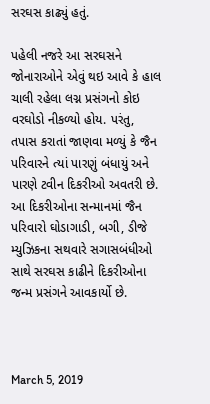સરઘસ કાઢ્યું હતું.

પહેલી નજરે આ સરઘસને જોનારાઓને એવું થઇ આવે કે હાલ ચાલી રહેલા લગ્ન પ્રસંગનો કોઇ વરઘોડો નીકળ્યો હોય. પરંતુ, તપાસ કરાતાં જાણવા મળ્યું કે જૈન પરિવારને ત્યાં પારણું બંધાયું અને પારણે ટવીન દિકરીઓ અવતરી છે. આ દિકરીઓના સન્માનમાં જૈન પરિવારો ઘોડાગાડી, બગી, ડીજે મ્યુઝિકના સથવારે સગાસબંધીઓ સાથે સરઘસ કાઢીને દિકરીઓના જન્મ પ્રસંગને આવકાર્યો છે.



March 5, 2019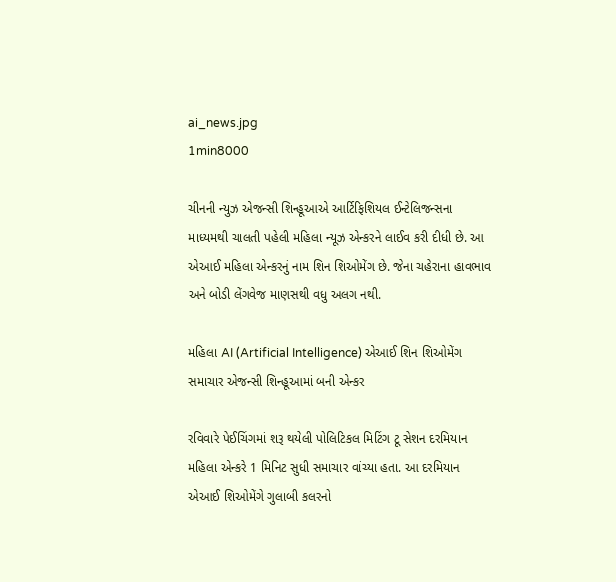ai_news.jpg
1min8000

ચીનની ન્યુઝ એજન્સી શિન્હૂઆએ આર્ટિફિશિયલ ઈન્ટેલિજન્સના માધ્યમથી ચાલતી પહેલી મહિલા ન્યૂઝ એન્કરને લાઈવ કરી દીધી છે. આ એઆઈ મહિલા એન્કરનું નામ શિન શિઓમેંગ છે. જેના ચહેરાના હાવભાવ અને બોડી લેંગવેજ માણસથી વધુ અલગ નથી.

મહિલા AI (Artificial Intelligence) એઆઈ શિન શિઓમેંગ સમાચાર એજન્સી શિન્હૂઆમાં બની એન્કર

રવિવારે પેઈચિંગમાં શરૂ થયેલી પોલિટિકલ મિટિંગ ટૂ સેશન દરમિયાન મહિલા એન્કરે 1 મિનિટ સુધી સમાચાર વાંચ્યા હતા. આ દરમિયાન એઆઈ શિઓમેંગે ગુલાબી કલરનો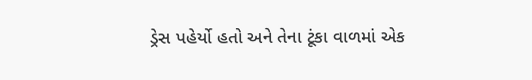ડ્રેસ પહેર્યો હતો અને તેના ટૂંકા વાળમાં એક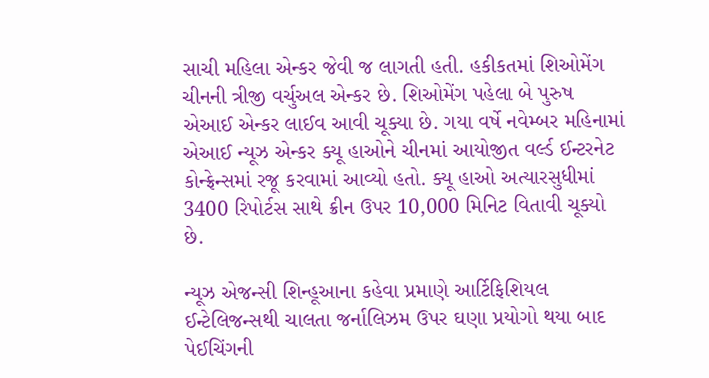સાચી મહિલા એન્કર જેવી જ લાગતી હતી. હકીકતમાં શિઓમેંગ ચીનની ત્રીજી વર્ચુઅલ એન્કર છે. શિઓમેંગ પહેલા બે પુરુષ એઆઈ એન્કર લાઈવ આવી ચૂક્યા છે. ગયા વર્ષે નવેમ્બર મહિનામાં એઆઈ ન્યૂઝ એન્કર ક્યૂ હાઓને ચીનમાં આયોજીત વર્લ્ડ ઈન્ટરનેટ કોન્ફ્રેન્સમાં રજૂ કરવામાં આવ્યો હતો. ક્યૂ હાઓ અત્યારસુધીમાં 3400 રિપોર્ટસ સાથે ક્રીન ઉપર 10,000 મિનિટ વિતાવી ચૂક્યો છે.

ન્યૂઝ એજન્સી શિન્હૂઆના કહેવા પ્રમાણે આર્ટિફિશિયલ ઈન્ટેલિજન્સથી ચાલતા જર્નાલિઝમ ઉપર ઘણા પ્રયોગો થયા બાદ પેઈચિંગની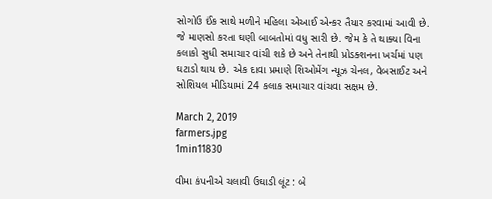સોગોઉ ઈંક સાથે મળીને મહિલા એઆઈ એન્કર તૈયાર કરવામાં આવી છે. જે માણસો કરતા ઘણી બાબતોમાં વધુ સારી છે. જેમ કે તે થાક્યા વિના કલાકો સુધી સમાચાર વાંચી શકે છે અને તેનાથી પ્રોડક્શનના ખર્ચમાં પણ ઘટાડો થાય છે. એક દાવા પ્રમાણે શિઓમેંગ ન્યૂઝ ચેનલ, વેબસાઈટ અને સોશિયલ મીડિયામાં 24 કલાક સમાચાર વાંચવા સક્ષમ છે.

March 2, 2019
farmers.jpg
1min11830

વીમા કંપનીએ ચલાવી ઉઘાડી લૂંટ : બે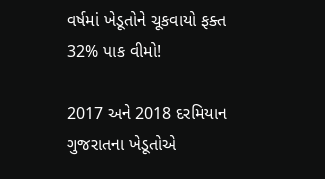વર્ષમાં ખેડૂતોને ચૂકવાયો ફક્ત 32% પાક વીમો!

2017 અને 2018 દરમિયાન ગુજરાતના ખેડૂતોએ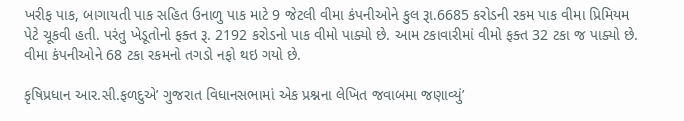ખરીફ પાક, બાગાયતી પાક સહિત ઉનાળુ પાક માટે 9 જેટલી વીમા કંપનીઓને કુલ રૂા.6685 કરોડની રકમ પાક વીમા પ્રિમિયમ પેટે ચૂકવી હતી. પરંતુ ખેડૂતોનો ફક્ત રૂ. 2192 કરોડનો પાક વીમો પાક્યો છે. આમ ટકાવારીમાં વીમો ફક્ત 32 ટકા જ પાક્યો છે. વીમા કંપનીઓને 68 ટકા રકમનો તગડો નફો થઇ ગયો છે.

કૃષિપ્રધાન આર.સી.ફળદુએ’ ગુજરાત વિધાનસભામાં એક પ્રશ્નના લેખિત જવાબમા જણાવ્યું’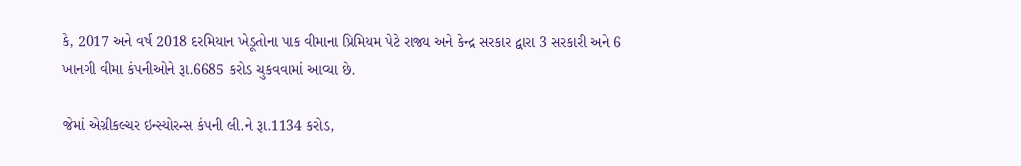કે, 2017 અને વર્ષ 2018 દરમિયાન ખેડૂતોના પાક વીમાના પ્રિમિયમ પેટે રાજ્ય અને કેન્દ્ર સરકાર દ્વારા 3 સરકારી અને 6 ખાનગી વીમા કંપનીઓને રૂા.6685 કરોડ ચુકવવામાં આવ્યા છે.

જેમાં એગ્રીકલ્ચર ઇન્સ્યોરન્સ કંપની લી.ને રૂા.1134 કરોડ,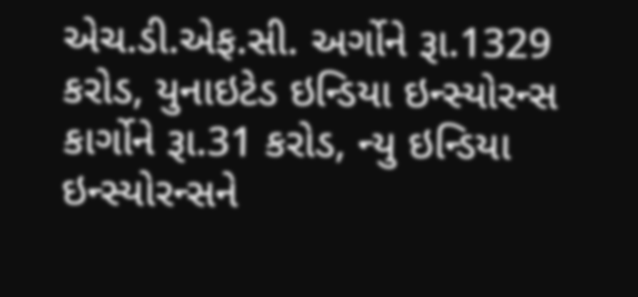એચ.ડી.એફ.સી. અર્ગોને રૂા.1329 કરોડ, યુનાઇટેડ ઇન્ડિયા ઇન્સ્યોરન્સ કાર્ગોને રૂા.31 કરોડ, ન્યુ ઇન્ડિયા ઇન્સ્યોરન્સને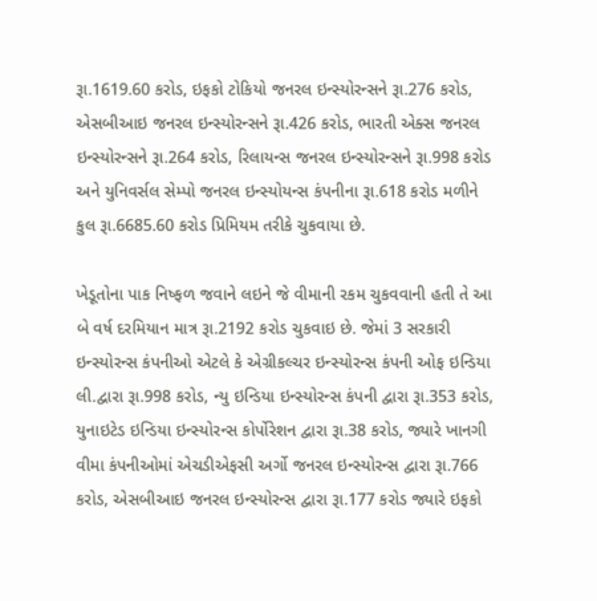રૂા.1619.60 કરોડ, ઇફકો ટોકિયો જનરલ ઇન્સ્યોરન્સને રૂા.276 કરોડ, એસબીઆઇ જનરલ ઇન્સ્યોરન્સને રૂા.426 કરોડ, ભારતી એક્સ જનરલ ઇન્સ્યોરન્સને રૂા.264 કરોડ, રિલાયન્સ જનરલ ઇન્સ્યોરન્સને રૂા.998 કરોડ અને યુનિવર્સલ સેમ્પો જનરલ ઇન્સ્યોયન્સ કંપનીના રૂા.618 કરોડ મળીને કુલ રૂા.6685.60 કરોડ પ્રિમિયમ તરીકે ચુકવાયા છે.

ખેડૂતોના પાક નિષ્ફળ જવાને લઇને જે વીમાની રકમ ચુકવવાની હતી તે આ બે વર્ષ દરમિયાન માત્ર રૂા.2192 કરોડ ચુકવાઇ છે. જેમાં 3 સરકારી ઇન્સ્યોરન્સ કંપનીઓ એટલે કે એગ્રીકલ્ચર ઇન્સ્યોરન્સ કંપની ઓફ ઇન્ડિયા લી.દ્વારા રૂા.998 કરોડ, ન્યુ ઇન્ડિયા ઇન્સ્યોરન્સ કંપની દ્વારા રૂા.353 કરોડ, યુનાઇટેડ ઇન્ડિયા ઇન્સ્યોરન્સ કોર્પોરેશન દ્વારા રૂા.38 કરોડ, જ્યારે ખાનગી વીમા કંપનીઓમાં એચડીએફસી અર્ગો જનરલ ઇન્સ્યોરન્સ દ્વારા રૂા.766 કરોડ, એસબીઆઇ જનરલ ઇન્સ્યોરન્સ દ્વારા રૂા.177 કરોડ જ્યારે ઇફકો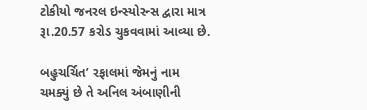ટોકીયો જનરલ ઇન્સ્યોરન્સ દ્વારા માત્ર રૂા.20.57 કરોડ ચુકવવામાં આવ્યા છે.

બહુચર્ચિત’ રફાલમાં જેમનું નામ ચમક્યું છે તે અનિલ અંબાણીની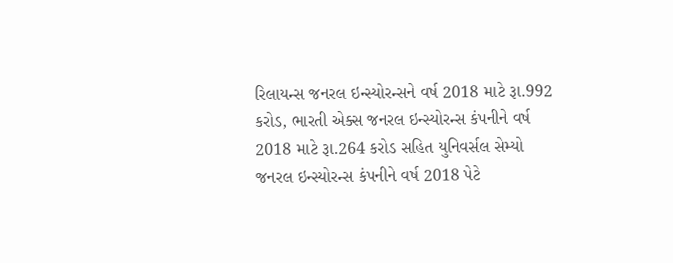રિલાયન્સ જનરલ ઇન્સ્યોરન્સને વર્ષ 2018 માટે રૂા.992 કરોડ, ભારતી એક્સ જનરલ ઇન્સ્યોરન્સ કંપનીને વર્ષ 2018 માટે રૂા.264 કરોડ સહિત યુનિવર્સલ સેમ્યો જનરલ ઇન્સ્યોરન્સ કંપનીને વર્ષ 2018 પેટે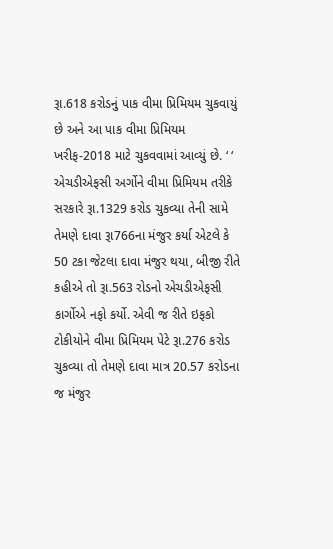રૂા.618 કરોડનું પાક વીમા પ્રિમિયમ ચુકવાયું છે અને આ પાક વીમા પ્રિમિયમ ખરીફ-2018 માટે ચુકવવામાં આવ્યું છે. ‘ ‘
એચડીએફસી અર્ગોને વીમા પ્રિમિયમ તરીકે સરકારે રૂા.1329 કરોડ ચુકવ્યા તેની સામે તેમણે દાવા રૂા766ના મંજુર કર્યા એટલે કે 50 ટકા જેટલા દાવા મંજુર થયા, બીજી રીતે કહીએ તો રૂા.563 રોડનો એચડીએફસી કાર્ગોએ નફો કર્યો. એવી જ રીતે ઇફકો ટોકીયોને વીમા પ્રિમિયમ પેટે રૂા.276 કરોડ ચુકવ્યા તો તેમણે દાવા માત્ર 20.57 કરોડના જ મંજુર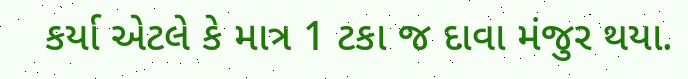કર્યા એટલે કે માત્ર 1 ટકા જ દાવા મંજુર થયા.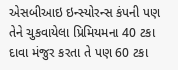એસબીઆઇ ઇન્સ્યોરન્સ કંપની પણ તેને ચુકવાયેલા પ્રિમિયમના 40 ટકા દાવા મંજુર કરતા તે પણ 60 ટકા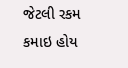જેટલી રકમ કમાઇ હોય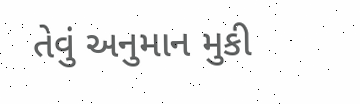તેવું અનુમાન મુકી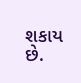શકાય છે.